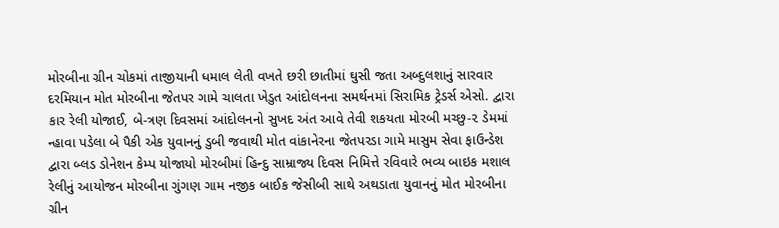મોરબીના ગ્રીન ચોકમાં તાજીયાની ધમાલ લેતી વખતે છરી છાતીમાં ઘુસી જતા અબ્દુલશાનું સારવાર દરમિયાન મોત મોરબીના જેતપર ગામે ચાલતા ખેડુત આંદોલનના સમર્થનમાં સિરામિક ટ્રેડર્સ એસો. દ્વારા કાર રેલી યોજાઈ, બે-ત્રણ દિવસમાં આંદોલનનો સુખદ અંત આવે તેવી શકયતા મોરબી મચ્છુ-૨ ડેમમાં ન્હાવા પડેલા બે પૈકી એક યુવાનનું ડુબી જવાથી મોત વાંકાનેરના જેતપરડા ગામે માસુમ સેવા ફાઉન્ડેશ દ્વારા બ્લડ ડોનેશન કેમ્પ યોજાયો મોરબીમાં હિન્દુ સામ્રાજ્ય દિવસ નિમિત્તે રવિવારે ભવ્ય બાઇક મશાલ રેલીનું આયોજન મોરબીના ગુંગણ ગામ નજીક બાઈક જેસીબી સાથે અથડાતા યુવાનનું મોત મોરબીના ગ્રીન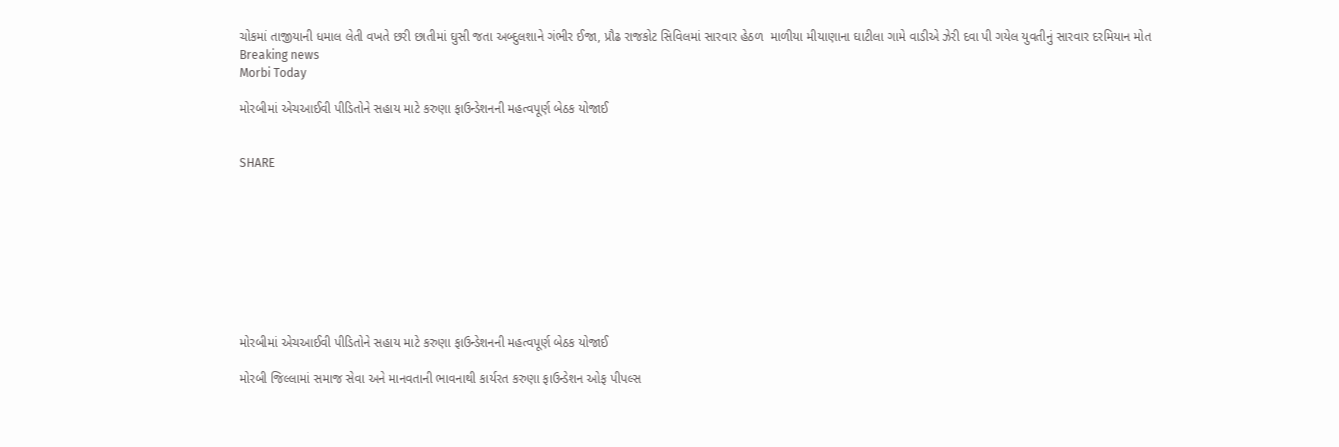ચોકમાં તાજીયાની ધમાલ લેતી વખતે છરી છાતીમાં ઘુસી જતા અબ્દુલશાને ગંભીર ઈજા, પ્રૌઢ રાજકોટ સિવિલમાં સારવાર હેઠળ  માળીયા મીયાણાના ઘાટીલા ગામે વાડીએ ઝેરી દવા પી ગયેલ યુવતીનું સારવાર દરમિયાન મોત
Breaking news
Morbi Today

મોરબીમાં એચઆઈવી પીડિતોને સહાય માટે કરુણા ફાઉન્ડેશનની મહત્વપૂર્ણ બેઠક યોજાઈ


SHARE









મોરબીમાં એચઆઈવી પીડિતોને સહાય માટે કરુણા ફાઉન્ડેશનની મહત્વપૂર્ણ બેઠક યોજાઈ

મોરબી જિલ્લામાં સમાજ સેવા અને માનવતાની ભાવનાથી કાર્યરત કરુણા ફાઉન્ડેશન ઓફ પીપલ્સ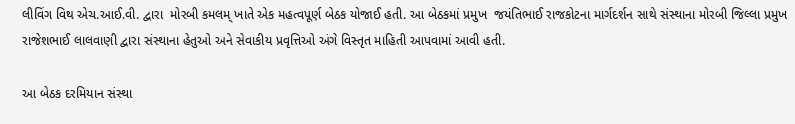લીવિંગ વિથ એચ.આઈ.વી. દ્વારા  મોરબી કમલમ્ ખાતે એક મહત્વપૂર્ણ બેઠક યોજાઈ હતી. આ બેઠકમાં પ્રમુખ  જયંતિભાઈ રાજકોટના માર્ગદર્શન સાથે સંસ્થાના મોરબી જિલ્લા પ્રમુખ રાજેશભાઈ લાલવાણી દ્વારા સંસ્થાના હેતુઓ અને સેવાકીય પ્રવૃત્તિઓ અંગે વિસ્તૃત માહિતી આપવામાં આવી હતી.

આ બેઠક દરમિયાન સંસ્થા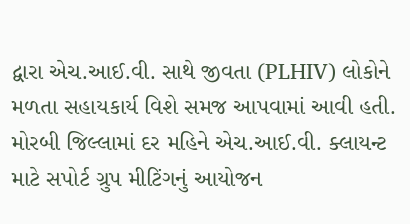દ્વારા એચ.આઈ.વી. સાથે જીવતા (PLHIV) લોકોને મળતા સહાયકાર્ય વિશે સમજ આપવામાં આવી હતી. મોરબી જિલ્લામાં દર મહિને એચ.આઈ.વી. ક્લાયન્ટ માટે સપોર્ટ ગ્રુપ મીટિંગનું આયોજન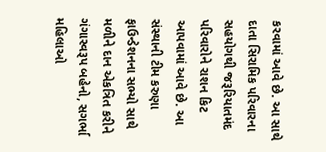કરવામાં આવે છે. આ સાથે દાતા સિરામિક પરિવારના સહયોગથી જરૂરિયાતમંદ પરિવારોને રાશન કિટ આપવામાં આવે છે. આ સંસ્થાની ટીમ કરુણા ફાઉન્ડેશનના સભ્યો સાથે મળીને દાન એકત્રિત કરીને ગંગાસ્વરૂપ બહેનો, સગર્ભા મહિલાઓ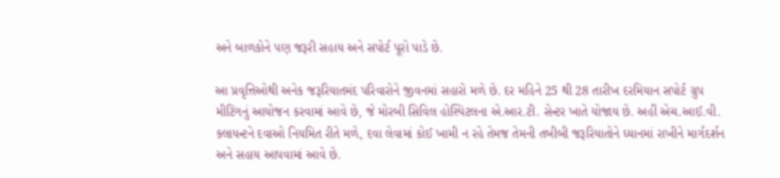અને બાળકોને પણ જરૂરી સહાય અને સપોર્ટ પૂરો પાડે છે.

આ પ્રવૃત્તિઓથી અનેક જરૂરિયાતમંદ પરિવારોને જીવનમાં સહારો મળે છે. દર મહિને 25 થી 28 તારીખ દરમિયાન સપોર્ટ ગ્રુપ મીટિંગનું આયોજન કરવામાં આવે છે, જે મોરબી સિવિલ હોસ્પિટલના એ.આર.ટી. સેન્ટર ખાતે યોજાય છે. અહીં એચ.આઈ.વી. ક્લાયન્ટને દવાઓ નિયમિત રીતે મળે, દવા લેવામાં કોઈ ખામી ન રહે તેમજ તેમની તબીબી જરૂરિયાતોને ધ્યાનમાં રાખીને માર્ગદર્શન અને સહાય આપવામાં આવે છે.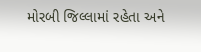મોરબી જિલ્લામાં રહેતા અને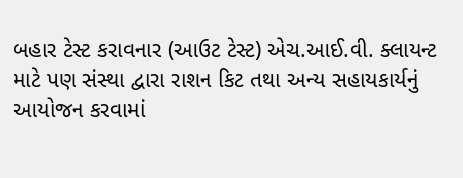બહાર ટેસ્ટ કરાવનાર (આઉટ ટેસ્ટ) એચ.આઈ.વી. ક્લાયન્ટ માટે પણ સંસ્થા દ્વારા રાશન કિટ તથા અન્ય સહાયકાર્યનું આયોજન કરવામાં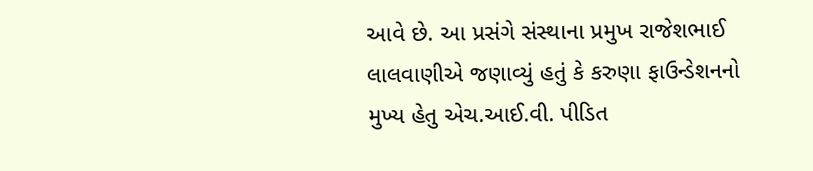આવે છે. આ પ્રસંગે સંસ્થાના પ્રમુખ રાજેશભાઈ લાલવાણીએ જણાવ્યું હતું કે કરુણા ફાઉન્ડેશનનો મુખ્ય હેતુ એચ.આઈ.વી. પીડિત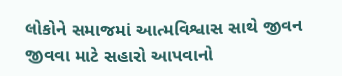લોકોને સમાજમાં આત્મવિશ્વાસ સાથે જીવન જીવવા માટે સહારો આપવાનો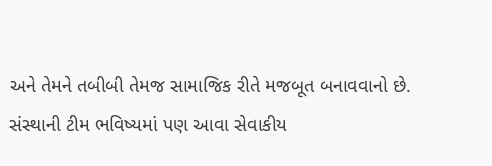અને તેમને તબીબી તેમજ સામાજિક રીતે મજબૂત બનાવવાનો છે. સંસ્થાની ટીમ ભવિષ્યમાં પણ આવા સેવાકીય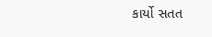કાર્યો સતત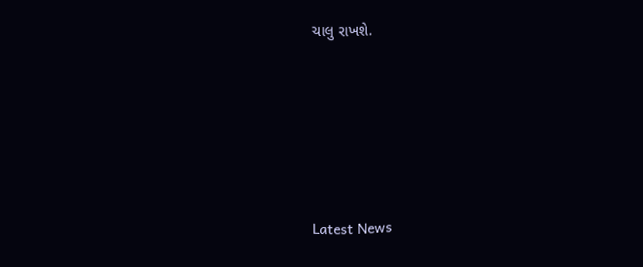ચાલુ રાખશે.






Latest News